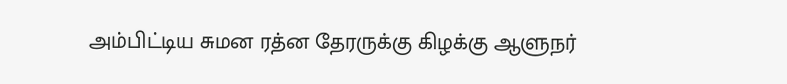அம்பிட்டிய சுமன ரத்ன தேரருக்கு கிழக்கு ஆளுநர்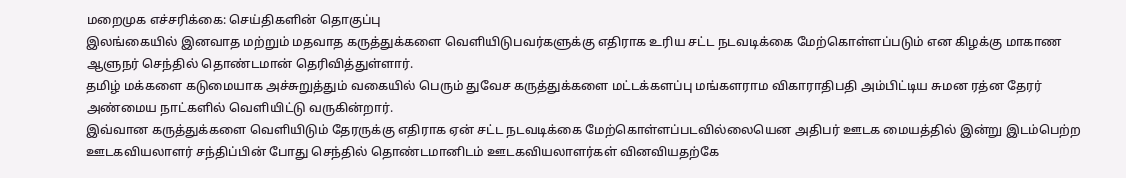மறைமுக எச்சரிக்கை: செய்திகளின் தொகுப்பு
இலங்கையில் இனவாத மற்றும் மதவாத கருத்துக்களை வெளியிடுபவர்களுக்கு எதிராக உரிய சட்ட நடவடிக்கை மேற்கொள்ளப்படும் என கிழக்கு மாகாண ஆளுநர் செந்தில் தொண்டமான் தெரிவித்துள்ளார்.
தமிழ் மக்களை கடுமையாக அச்சுறுத்தும் வகையில் பெரும் துவேச கருத்துக்களை மட்டக்களப்பு மங்களராம விகாராதிபதி அம்பிட்டிய சுமன ரத்ன தேரர் அண்மைய நாட்களில் வெளியிட்டு வருகின்றார்.
இவ்வான கருத்துக்களை வெளியிடும் தேரருக்கு எதிராக ஏன் சட்ட நடவடிக்கை மேற்கொள்ளப்படவில்லையென அதிபர் ஊடக மையத்தில் இன்று இடம்பெற்ற ஊடகவியலாளர் சந்திப்பின் போது செந்தில் தொண்டமானிடம் ஊடகவியலாளர்கள் வினவியதற்கே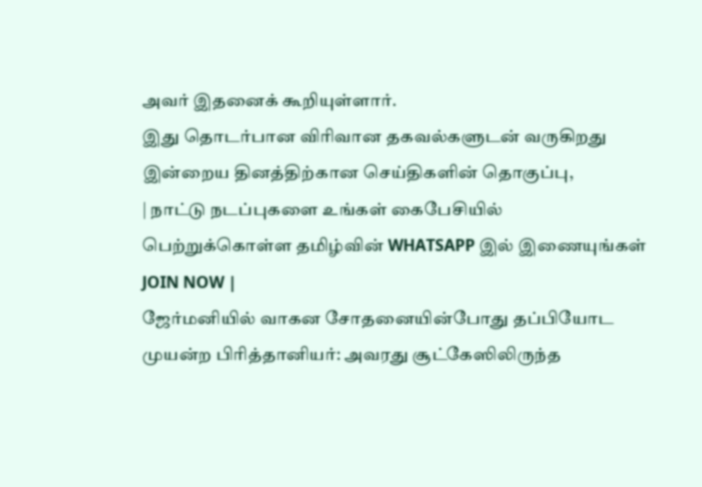அவர் இதனைக் கூறியுள்ளார்.
இது தொடர்பான விரிவான தகவல்களுடன் வருகிறது இன்றைய தினத்திற்கான செய்திகளின் தொகுப்பு,
| நாட்டு நடப்புகளை உங்கள் கைபேசியில் பெற்றுக்கொள்ள தமிழ்வின் WHATSAPP இல் இணையுங்கள் JOIN NOW |
ஜேர்மனியில் வாகன சோதனையின்போது தப்பியோட முயன்ற பிரித்தானியர்: அவரது சூட்கேஸிலிருந்த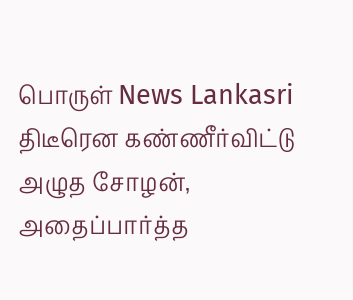பொருள் News Lankasri
திடீரென கண்ணீர்விட்டு அழுத சோழன், அதைப்பார்த்த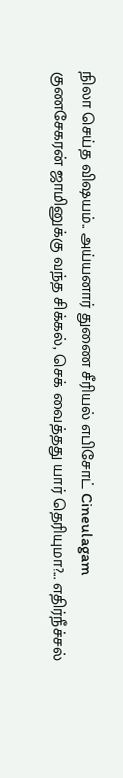நிலா செய்த விஷயம்.. அய்யனார் துணை சீரியல் எபிசோட் Cineulagam
குணசேகரன் ஜாமினுக்கு வந்த சிக்கல், செக் வைத்தது யார் தெரியுமா?... எதிர்நீச்சல்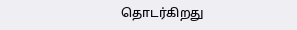தொடர்கிறது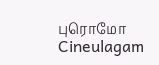புரொமோ Cineulagam